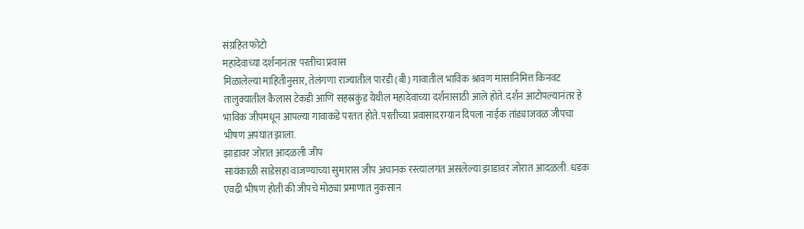संग्रहित फोटो
महादेवाच्या दर्शनानंतर परतीचा प्रवास
मिळालेल्या माहितीनुसार, तेलंगणा राज्यातील पारडी (बी) गावातील भाविक श्रावण मासानिमित्त किनवट तालुक्यातील कैलास टेकडी आणि सहस्रकुंड येथील महादेवाच्या दर्शनासाठी आले होते. दर्शन आटोपल्यानंतर हे भाविक जीपमधून आपल्या गावाकडे परतत होते. परतीच्या प्रवासादरम्यान दिपला नाईक तांड्याजवळ जीपचा भीषण अपघात झाला.
झाडावर जोरात आदळली जीप
सायंकाळी साडेसहा वाजण्याच्या सुमारास जीप अचानक रस्त्यालगत असलेल्या झाडावर जोरात आदळली. धडक एवढी भीषण होती की जीपचे मोठ्या प्रमाणात नुकसान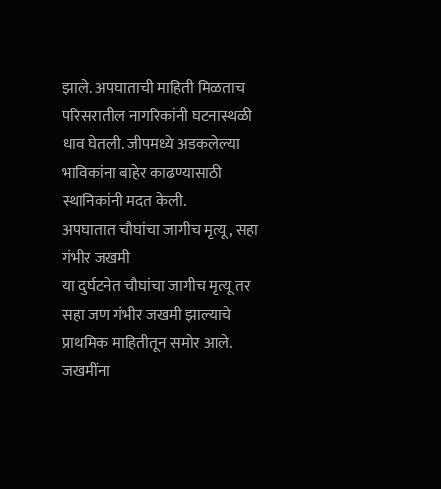झाले. अपघाताची माहिती मिळताच परिसरातील नागरिकांनी घटनास्थळी धाव घेतली. जीपमध्ये अडकलेल्या भाविकांना बाहेर काढण्यासाठी स्थानिकांनी मदत केली.
अपघातात चौघांचा जागीच मृत्यू, सहा गंभीर जखमी
या दुर्घटनेत चौघांचा जागीच मृत्यू तर सहा जण गंभीर जखमी झाल्याचे प्राथमिक माहितीतून समोर आले. जखमींना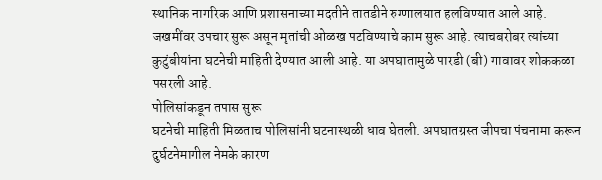स्थानिक नागरिक आणि प्रशासनाच्या मदतीने तातडीने रुग्णालयात हलविण्यात आले आहे. जखमींवर उपचार सुरू असून मृतांची ओळख पटविण्याचे काम सुरू आहे. त्याचबरोबर त्यांच्या कुटुंबीयांना घटनेची माहिती देण्यात आली आहे. या अपघातामुळे पारडी (बी) गावावर शोककळा पसरली आहे.
पोलिसांकडून तपास सुरू
घटनेची माहिती मिळताच पोलिसांनी घटनास्थळी धाव घेतली. अपघातग्रस्त जीपचा पंचनामा करून दुर्घटनेमागील नेमके कारण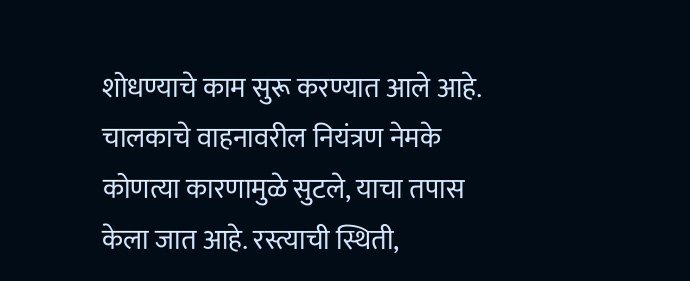शोधण्याचे काम सुरू करण्यात आले आहे. चालकाचे वाहनावरील नियंत्रण नेमके कोणत्या कारणामुळे सुटले, याचा तपास केला जात आहे. रस्त्याची स्थिती,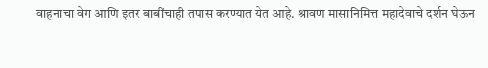वाहनाचा वेग आणि इतर बाबींचाही तपास करण्यात येत आहे. श्रावण मासानिमित्त महादेवाचे दर्शन घेऊन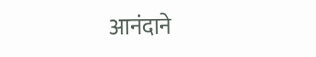आनंदाने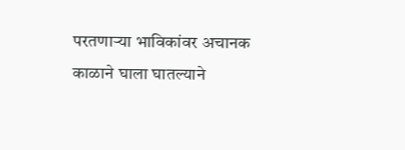परतणाऱ्या भाविकांवर अचानक काळाने घाला घातल्याने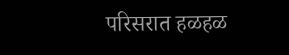परिसरात हळहळ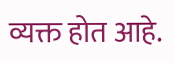व्यक्त होत आहे.